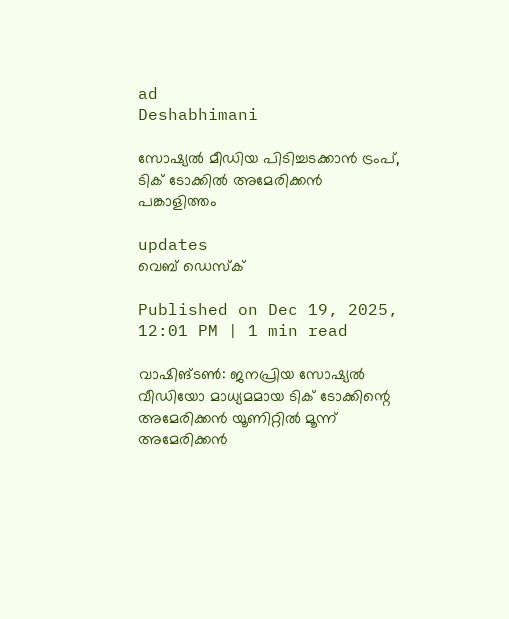ad
Deshabhimani

സോഷ്യൽ മീഡിയ പിടിച്ചടക്കാൻ ട്രംപ്, ടിക് ടോക്കിൽ അമേരിക്കൻ പങ്കാളിത്തം

updates
വെബ് ഡെസ്ക്

Published on Dec 19, 2025, 12:01 PM | 1 min read

വാഷിങ്ടൺ: ജനപ്രിയ സോഷ്യൽ വീഡിയോ മാധ്യമമായ ടിക് ടോക്കിന്റെ അമേരിക്കൻ യൂണിറ്റിൽ മൂന്ന് അമേരിക്കൻ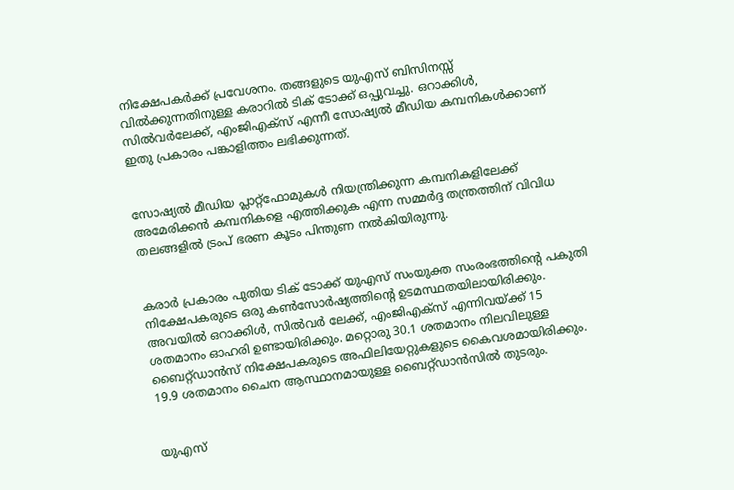നിക്ഷേപകർക്ക് പ്രവേശനം. തങ്ങളുടെ യുഎസ് ബിസിനസ്സ് വിൽക്കുന്നതിനുള്ള കരാറിൽ ടിക് ടോക്ക് ഒപ്പുവച്ചു. ഒറാക്കിൾ, സിൽവർലേക്ക്, എംജിഎക്‌സ് എന്നീ സോഷ്യൽ മീഡിയ കമ്പനികൾക്കാണ് ഇതു പ്രകാരം പങ്കാളിത്തം ലഭിക്കുന്നത്.


സോഷ്യൽ മീഡിയ പ്ലാറ്റ്ഫോമുകൾ നിയന്ത്രിക്കുന്ന കമ്പനികളിലേക്ക് അമേരിക്കൻ കമ്പനികളെ എത്തിക്കുക എന്ന സമ്മർദ്ദ തന്ത്രത്തിന് വിവിധ തലങ്ങളിൽ ട്രംപ് ഭരണ കൂടം പിന്തുണ നൽകിയിരുന്നു.


കരാർ പ്രകാരം പുതിയ ടിക് ടോക്ക് യുഎസ് സംയുക്ത സംരംഭത്തിന്റെ പകുതി നിക്ഷേപകരുടെ ഒരു കൺസോർഷ്യത്തിന്റെ ഉടമസ്ഥതയിലായിരിക്കും. അവയിൽ ഒറാക്കിൾ, സിൽവർ ലേക്ക്, എംജിഎക്‌സ് എന്നിവയ്ക്ക് 15 ശതമാനം ഓഹരി ഉണ്ടായിരിക്കും. മറ്റൊരു 30.1 ശതമാനം നിലവിലുള്ള ബൈറ്റ്ഡാൻസ് നിക്ഷേപകരുടെ അഫിലിയേറ്റുകളുടെ കൈവശമായിരിക്കും. 19.9 ശതമാനം ചൈന ആസ്ഥാനമായുള്ള ബൈറ്റ്ഡാൻസിൽ തുടരും.


യുഎസ്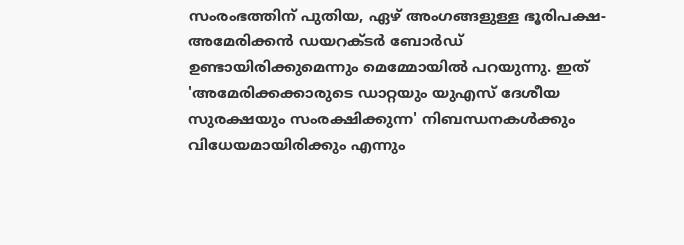സംരംഭത്തിന് പുതിയ, ഏഴ് അംഗങ്ങളുള്ള ഭൂരിപക്ഷ-അമേരിക്കൻ ഡയറക്ടർ ബോർഡ് ഉണ്ടായിരിക്കുമെന്നും മെമ്മോയിൽ പറയുന്നു. ഇത് 'അമേരിക്കക്കാരുടെ ഡാറ്റയും യുഎസ് ദേശീയ സുരക്ഷയും സംരക്ഷിക്കുന്ന' നിബന്ധനകൾക്കും വിധേയമായിരിക്കും എന്നും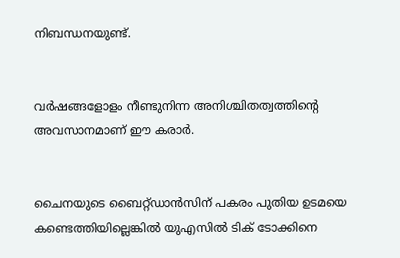നിബന്ധനയുണ്ട്.


വർഷങ്ങളോളം നീണ്ടുനിന്ന അനിശ്ചിതത്വത്തിന്റെ അവസാനമാണ് ഈ കരാർ.


ചൈനയുടെ ബൈറ്റ്ഡാൻസിന് പകരം പുതിയ ഉടമയെ കണ്ടെത്തിയില്ലെങ്കിൽ യുഎസിൽ ടിക് ടോക്കിനെ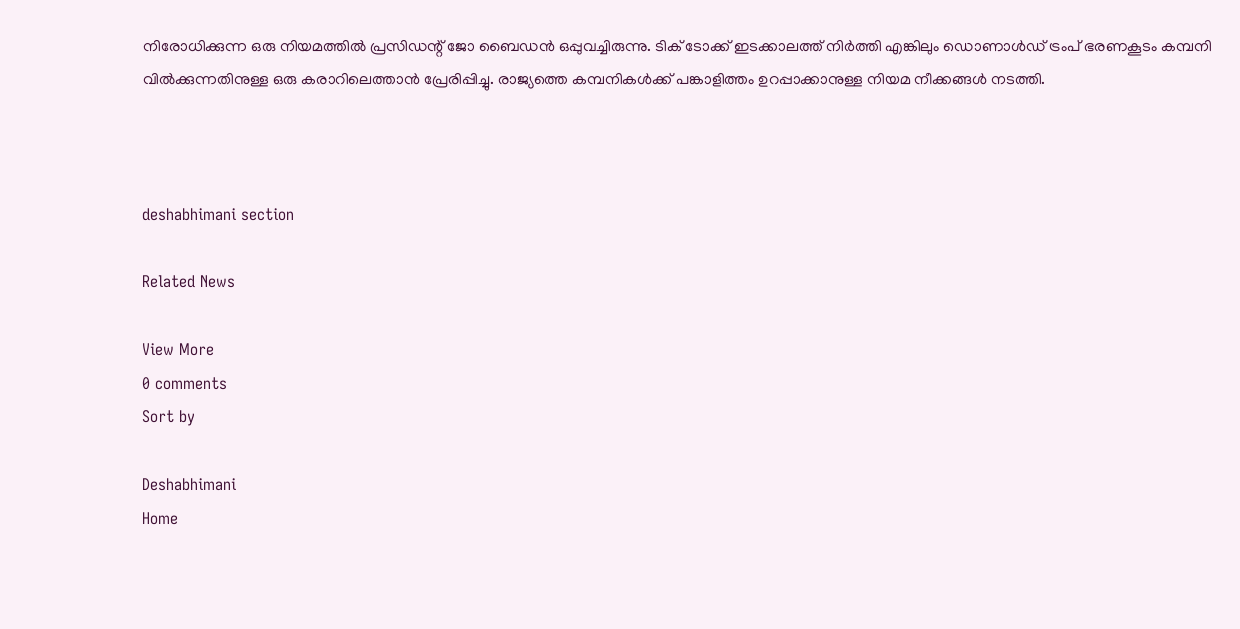നിരോധിക്കുന്ന ഒരു നിയമത്തിൽ പ്രസിഡന്റ് ജോ ബൈഡൻ ഒപ്പുവച്ചിരുന്നു. ടിക് ടോക്ക് ഇടക്കാലത്ത് നിർത്തി എങ്കിലും ഡൊണാൾഡ് ട്രംപ് ഭരണകൂടം കമ്പനി വിൽക്കുന്നതിനുള്ള ഒരു കരാറിലെത്താൻ പ്രേരിപ്പിച്ചു. രാജ്യത്തെ കമ്പനികൾക്ക് പങ്കാളിത്തം ഉറപ്പാക്കാനുള്ള നിയമ നീക്കങ്ങൾ നടത്തി.



deshabhimani section

Related News

View More
0 comments
Sort by

Deshabhimani
Home